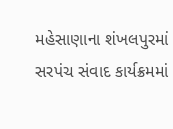મહેસાણાના શંખલપુરમાં સરપંચ સંવાદ કાર્યક્રમમાં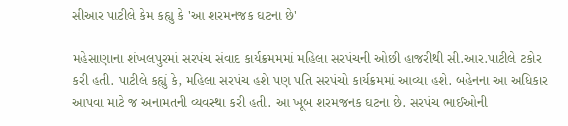સીઆર પાટીલે કેમ કહ્યુ કે 'આ શરમનજક ઘટના છે'

મહેસાણાના શંખલપુરમાં સરપંચ સંવાદ કાર્યક્રમમમાં મહિલા સરપંચની ઓછી હાજરીથી સી.આર.પાટીલે ટકોર કરી હતી. પાટીલે કહ્યું કે, મહિલા સરપંચ હશે પણ પતિ સરપંચો કાર્યક્રમમાં આવ્યા હશે. બહેનના આ અધિકાર આપવા માટે જ અનામતની વ્યવસ્થા કરી હતી. આ ખૂબ શરમજનક ઘટના છે. સરપંચ ભાઈઓની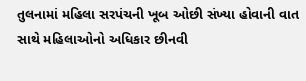તુલનામાં મહિલા સરપંચની ખૂબ ઓછી સંખ્યા હોવાની વાત સાથે મહિલાઓનો અધિકાર છીનવી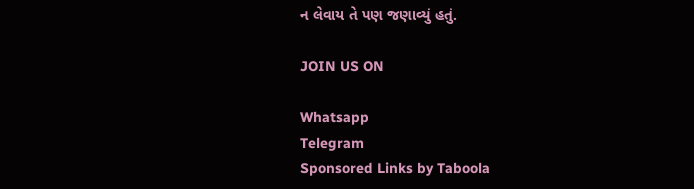ન લેવાય તે પણ જણાવ્યું હતું.

JOIN US ON

Whatsapp
Telegram
Sponsored Links by Taboola